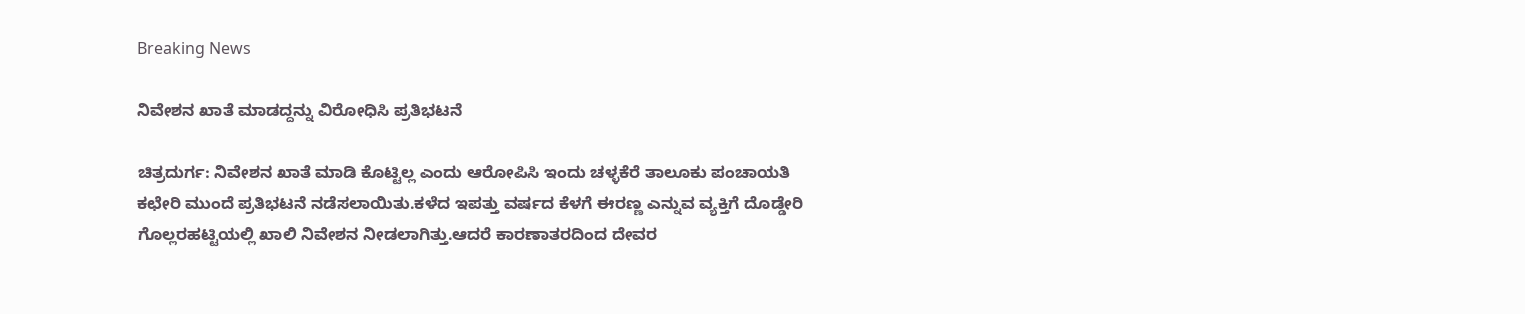Breaking News

ನಿವೇಶನ ಖಾತೆ ಮಾಡದ್ದನ್ನು ವಿರೋಧಿಸಿ ಪ್ರತಿಭಟನೆ

ಚಿತ್ರದುರ್ಗ: ನಿವೇಶನ ಖಾತೆ ಮಾಡಿ ಕೊಟ್ಟಿಲ್ಲ ಎಂದು ಆರೋಪಿಸಿ ಇಂದು ಚಳ್ಳಕೆರೆ ತಾಲೂಕು ಪಂಚಾಯತಿ ಕಛೇರಿ ಮುಂದೆ ಪ್ರತಿಭಟನೆ ನಡೆಸಲಾಯಿತು.ಕಳೆದ ಇಪತ್ತು ವರ್ಷದ ಕೆಳಗೆ ಈರಣ್ಣ ಎನ್ನುವ ವ್ಯಕ್ತಿಗೆ ದೊಡ್ಡೇರಿ ಗೊಲ್ಲರಹಟ್ಟಿಯಲ್ಲಿ ಖಾಲಿ ನಿವೇಶನ ನೀಡಲಾಗಿತ್ತು.ಆದರೆ ಕಾರಣಾತರದಿಂದ ದೇವರ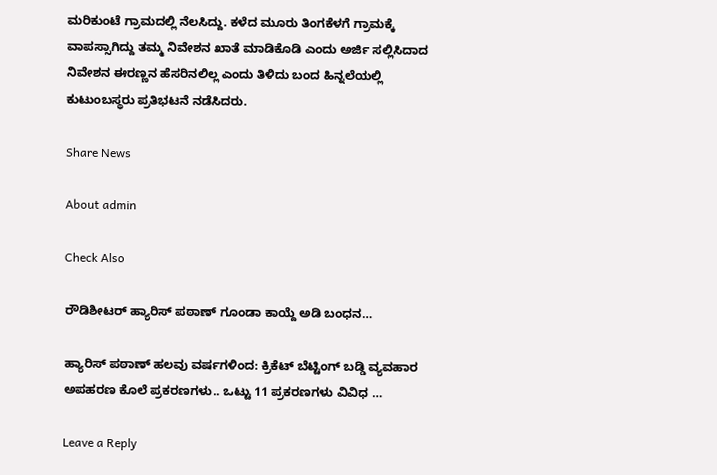ಮರಿಕುಂಟೆ ಗ್ರಾಮದಲ್ಲಿ ನೆಲಸಿದ್ದು. ಕಳೆದ ಮೂರು ತಿಂಗಕೆಳಗೆ ಗ್ರಾಮಕ್ಕೆ ವಾಪಸ್ಸಾಗಿದ್ದು ತಮ್ಮ ನಿವೇಶನ ಖಾತೆ ಮಾಡಿಕೊಡಿ ಎಂದು ಅರ್ಜಿ ಸಲ್ಲಿಸಿದಾದ ನಿವೇಶನ ಈರಣ್ಣನ ಹೆಸರಿನಲಿಲ್ಲ ಎಂದು ತಿಳಿದು ಬಂದ ಹಿನ್ನಲೆಯಲ್ಲಿ ಕುಟುಂಬಸ್ಥರು ಪ್ರತಿಭಟನೆ ನಡೆಸಿದರು.

Share News

About admin

Check Also

ರೌಡಿಶೀಟರ್ ಹ್ಯಾರಿಸ್ ಪಠಾಣ್ ಗೂಂಡಾ ಕಾಯ್ದೆ ಅಡಿ ಬಂಧನ…

ಹ್ಯಾರಿಸ್ ಪಠಾಣ್ ಹಲವು ವರ್ಷಗಳಿಂದ: ಕ್ರಿಕೆಟ್ ಬೆಟ್ಟಿಂಗ್ ಬಡ್ಡಿ ವ್ಯವಹಾರ ಅಪಹರಣ ಕೊಲೆ ಪ್ರಕರಣಗಳು.. ಒಟ್ಟು 11 ಪ್ರಕರಣಗಳು ವಿವಿಧ …

Leave a Reply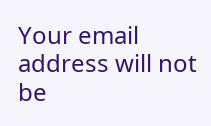Your email address will not be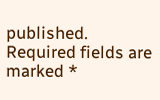published. Required fields are marked *